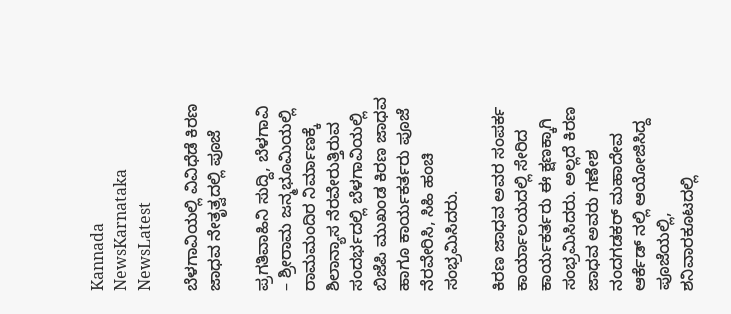Kannada NewsKarnataka NewsLatest

ಬೆಳಗಾವಿಯಲ್ಲಿ ವಿವಿಧೆಡೆ ಕಿರಣ ಜಾಧವ ನೇತೃತ್ವದಲ್ಲಿ ಪೂಜೆ

ಪ್ರಗತಿವಾಹಿನಿ ಸುದ್ದಿ, ಬೆಳಗಾವಿ – ಶ್ರೀರಾಮ ಜನ್ಮಭೂಮಿಯಲ್ಲಿ ರಾಮಮಂದಿರ ನಿರ್ಮಾಣಕ್ಕೆ ಶಿಲಾನ್ಯಾಸ ನೆರವೇರುತ್ತಿರುವ ಸಂದರ್ಭದಲ್ಲಿ ಬೆಳಗಾವಿಯಲ್ಲಿ ಬಿಜೆಪಿ ಮುಖಂಡ ಕಿರಣ ಜಾಧವ ಹಾಗೂ ಕಾರ್ಯಕರ್ತರು ಪೂಜೆ ನೆರವೇರಿಸಿ, ಸಿಹಿ ಹಂಚಿ ಸಂಭ್ರಮಿಸಿದರು.

ಕಿರಣ ಜಾಧವ ಅವರ ಸಂಪರ್ಕ ಕಾರ್ಯಾಲಯದಲ್ಲಿ ಸೇರಿದ ಕಾರ್ಯಕರ್ತರು ಈ ಕ್ಷಣಕ್ಕಾಗಿ ಸಂಭ್ರಮಿಸಿದರು. ಅಲ್ಲದೆ ಕಿರಣ ಜಾಧವ ಅವರು ಗಣೇಶ ನಂದಗಡಕರ್ ಮಹಾದೇವ ಆರ್ಕೆಡ್ ನಲ್ಲಿ ಆಯೋಜಿಸಿದ್ದ ಪೂಜೆಯಲ್ಲಿ, ಶನಿವಾರಕೂಟದಲ್ಲಿ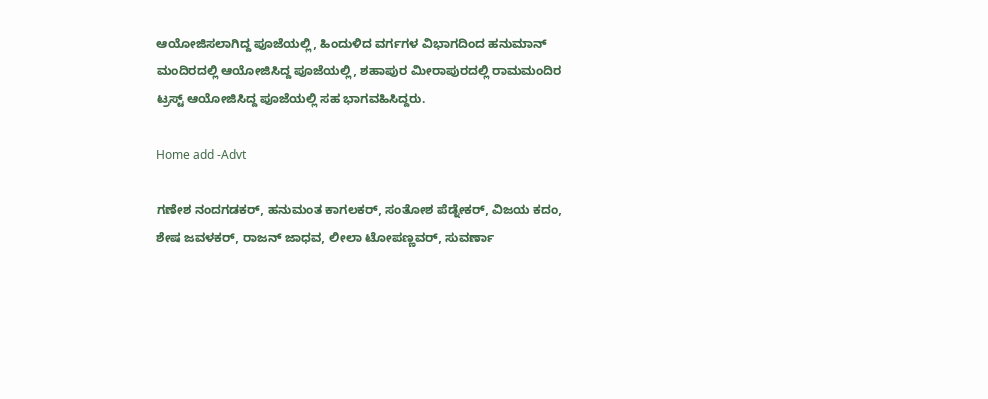ಆಯೋಜಿಸಲಾಗಿದ್ದ ಪೂಜೆಯಲ್ಲಿ, ಹಿಂದುಳಿದ ವರ್ಗಗಳ ವಿಭಾಗದಿಂದ ಹನುಮಾನ್ ಮಂದಿರದಲ್ಲಿ ಆಯೋಜಿಸಿದ್ದ ಪೂಜೆಯಲ್ಲಿ, ಶಹಾಪುರ ಮೀರಾಪುರದಲ್ಲಿ ರಾಮಮಂದಿರ ಟ್ರಸ್ಟ್ ಆಯೋಜಿಸಿದ್ದ ಪೂಜೆಯಲ್ಲಿ ಸಹ ಭಾಗವಹಿಸಿದ್ದರು.

Home add -Advt

ಗಣೇಶ ನಂದಗಡಕರ್, ಹನುಮಂತ ಕಾಗಲಕರ್, ಸಂತೋಶ ಪೆಡ್ನೇಕರ್, ವಿಜಯ ಕದಂ, ಶೇಷ ಜವಳಕರ್, ರಾಜನ್ ಜಾಧವ, ಲೀಲಾ ಟೋಪಣ್ಣವರ್, ಸುವರ್ಣಾ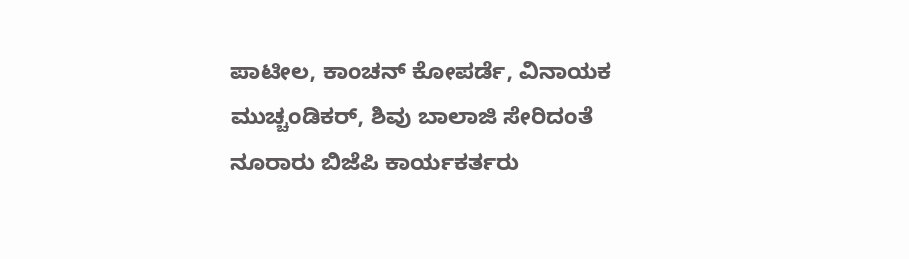ಪಾಟೀಲ, ಕಾಂಚನ್ ಕೋಪರ್ಡೆ, ವಿನಾಯಕ ಮುಚ್ಚಂಡಿಕರ್, ಶಿವು ಬಾಲಾಜಿ ಸೇರಿದಂತೆ ನೂರಾರು ಬಿಜೆಪಿ ಕಾರ್ಯಕರ್ತರು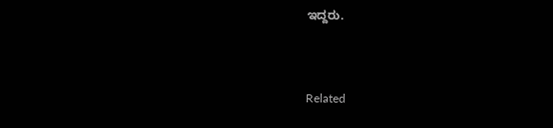ಇದ್ದರು.



Related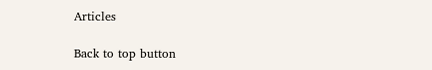Articles

Back to top button